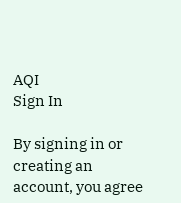AQI
Sign In

By signing in or creating an account, you agree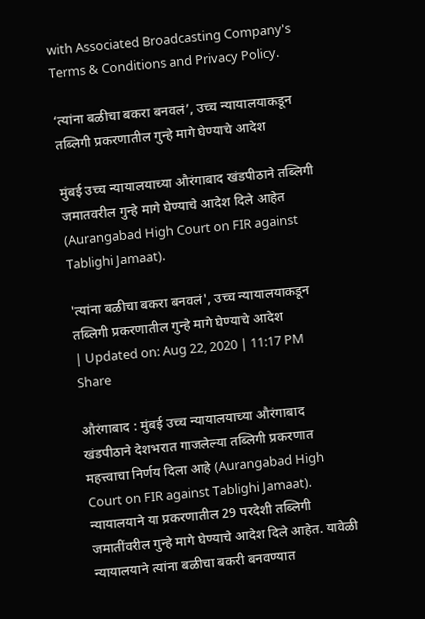with Associated Broadcasting Company's Terms & Conditions and Privacy Policy.

‘त्यांना बळीचा बकरा बनवलं’, उच्च न्यायालयाकडून तब्लिगी प्रकरणातील गुन्हे मागे घेण्याचे आदेश

मुंबई उच्च न्यायालयाच्या औरंगाबाद खंडपीठाने तब्लिगी जमातवरील गुन्हे मागे घेण्याचे आदेश दिले आहेत (Aurangabad High Court on FIR against Tablighi Jamaat).

'त्यांना बळीचा बकरा बनवलं', उच्च न्यायालयाकडून तब्लिगी प्रकरणातील गुन्हे मागे घेण्याचे आदेश
| Updated on: Aug 22, 2020 | 11:17 PM
Share

औरंगाबाद : मुंबई उच्च न्यायालयाच्या औरंगाबाद खंडपीठाने देशभरात गाजलेल्या तब्लिगी प्रकरणात महत्त्वाचा निर्णय दिला आहे (Aurangabad High Court on FIR against Tablighi Jamaat). न्यायालयाने या प्रकरणातील 29 परदेशी तब्लिगी जमातींवरील गुन्हे मागे घेण्याचे आदेश दिले आहेत. यावेळी न्यायालयाने त्यांना बळीचा बकरी बनवण्यात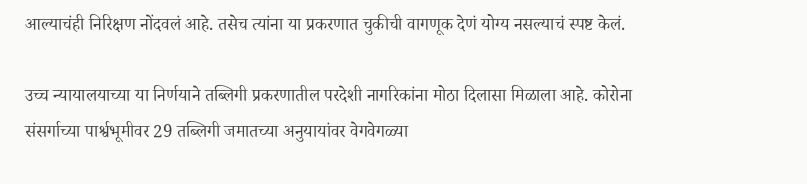आल्याचंही निरिक्षण नोंदवलं आहे. तसेच त्यांना या प्रकरणात चुकीची वागणूक देणं योग्य नसल्याचं स्पष्ट केलं.

उच्च न्यायालयाच्या या निर्णयाने तब्लिगी प्रकरणातील परदेशी नागरिकांना मोठा दिलासा मिळाला आहे. कोरोना संसर्गाच्या पार्श्वभूमीवर 29 तब्लिगी जमातच्या अनुयायांवर वेगवेगळ्या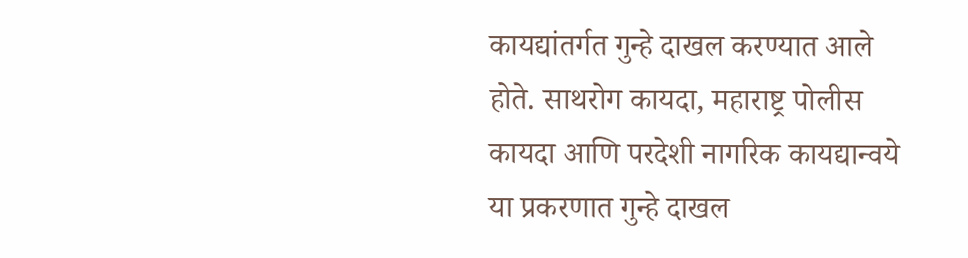कायद्यांतर्गत गुन्हे दाखल करण्यात आले होते. साथरोग कायदा, महाराष्ट्र पोलीस कायदा आणि परदेशी नागरिक कायद्यान्वये या प्रकरणात गुन्हे दाखल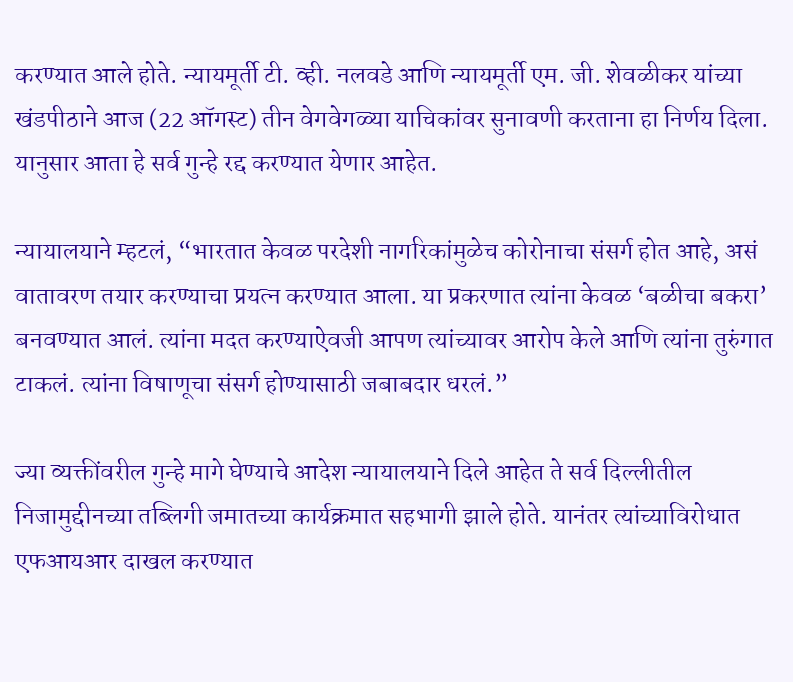करण्यात आले होते. न्यायमूर्ती टी. व्ही. नलवडे आणि न्यायमूर्ती एम. जी. शेवळीकर यांच्या खंडपीठाने आज (22 ऑगस्ट) तीन वेगवेगळ्या याचिकांवर सुनावणी करताना हा निर्णय दिला. यानुसार आता हे सर्व गुन्हे रद्द करण्यात येणार आहेत.

न्यायालयाने म्हटलं, “भारतात केवळ परदेशी नागरिकांमुळेच कोरोनाचा संसर्ग होत आहे, असं वातावरण तयार करण्याचा प्रयत्न करण्यात आला. या प्रकरणात त्यांना केवळ ‘बळीचा बकरा’ बनवण्यात आलं. त्यांना मदत करण्याऐवजी आपण त्यांच्यावर आरोप केले आणि त्यांना तुरुंगात टाकलं. त्यांना विषाणूचा संसर्ग होण्यासाठी जबाबदार धरलं.”

ज्या व्यक्तींवरील गुन्हे मागे घेण्याचे आदेश न्यायालयाने दिले आहेत ते सर्व दिल्लीतील निजामुद्दीनच्या तब्लिगी जमातच्या कार्यक्रमात सहभागी झाले होते. यानंतर त्यांच्याविरोधात एफआयआर दाखल करण्यात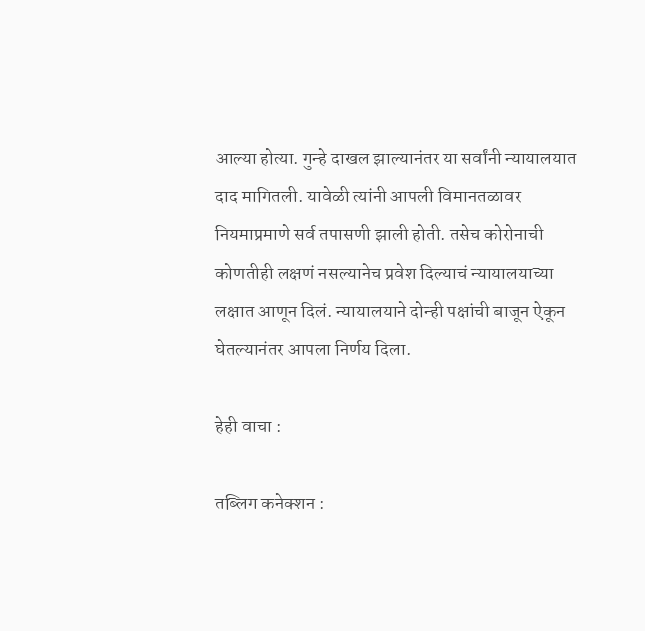आल्या होत्या. गुन्हे दाखल झाल्यानंतर या सर्वांनी न्यायालयात दाद मागितली. यावेळी त्यांनी आपली विमानतळावर नियमाप्रमाणे सर्व तपासणी झाली होती. तसेच कोरोनाची कोणतीही लक्षणं नसल्यानेच प्रवेश दिल्याचं न्यायालयाच्या लक्षात आणून दिलं. न्यायालयाने दोन्ही पक्षांची बाजून ऐकून घेतल्यानंतर आपला निर्णय दिला.

हेही वाचा :

तब्लिग कनेक्शन :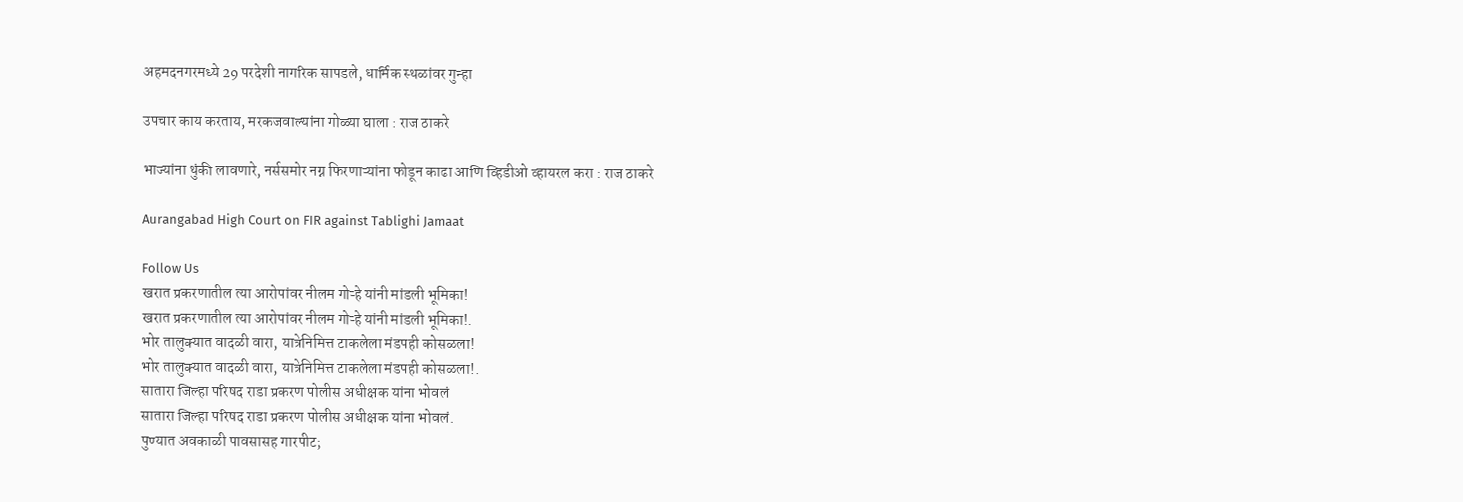अहमदनगरमध्ये 29 परदेशी नागरिक सापडले, धार्मिक स्थळांवर गुन्हा

उपचार काय करताय, मरकजवाल्यांना गोळ्या घाला : राज ठाकरे

भाज्यांना थुंकी लावणारे, नर्ससमोर नग्न फिरणाऱ्यांना फोडून काढा आणि व्हिडीओ व्हायरल करा : राज ठाकरे

Aurangabad High Court on FIR against Tablighi Jamaat

Follow Us
खरात प्रकरणातील त्या आरोपांवर नीलम गोऱ्हे यांनी मांडली भूमिका!
खरात प्रकरणातील त्या आरोपांवर नीलम गोऱ्हे यांनी मांडली भूमिका!.
भोर तालुक्यात वादळी वारा, यात्रेनिमित्त टाकलेला मंडपही कोसळला!
भोर तालुक्यात वादळी वारा, यात्रेनिमित्त टाकलेला मंडपही कोसळला!.
सातारा जिल्हा परिषद राडा प्रकरण पोलीस अधीक्षक यांना भोवलं
सातारा जिल्हा परिषद राडा प्रकरण पोलीस अधीक्षक यांना भोवलं.
पुण्यात अवकाळी पावसासह गारपीट;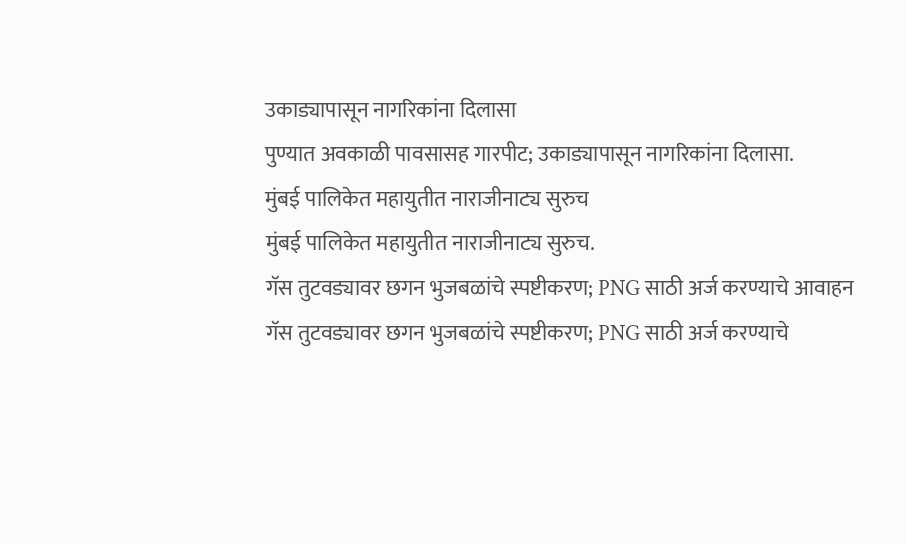उकाड्यापासून नागरिकांना दिलासा
पुण्यात अवकाळी पावसासह गारपीट; उकाड्यापासून नागरिकांना दिलासा.
मुंबई पालिकेत महायुतीत नाराजीनाट्य सुरुच
मुंबई पालिकेत महायुतीत नाराजीनाट्य सुरुच.
गॅस तुटवड्यावर छगन भुजबळांचे स्पष्टीकरण; PNG साठी अर्ज करण्याचे आवाहन
गॅस तुटवड्यावर छगन भुजबळांचे स्पष्टीकरण; PNG साठी अर्ज करण्याचे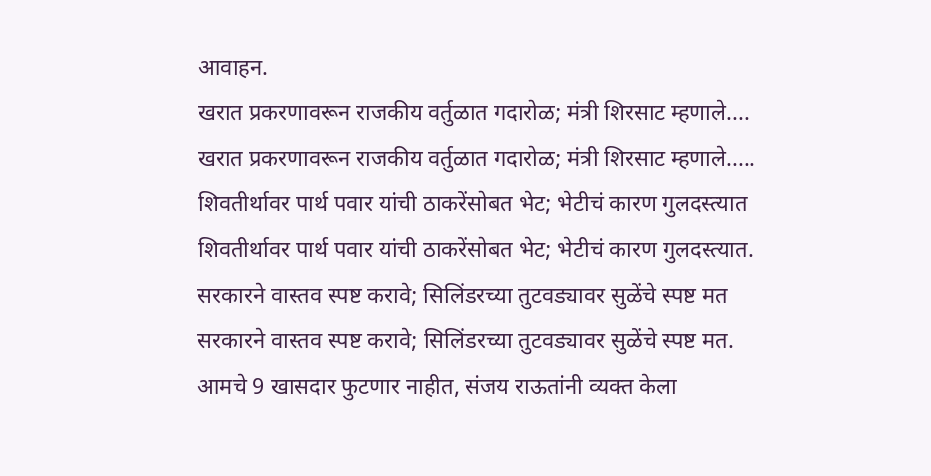आवाहन.
खरात प्रकरणावरून राजकीय वर्तुळात गदारोळ; मंत्री शिरसाट म्हणाले....
खरात प्रकरणावरून राजकीय वर्तुळात गदारोळ; मंत्री शिरसाट म्हणाले.....
शिवतीर्थावर पार्थ पवार यांची ठाकरेंसोबत भेट; भेटीचं कारण गुलदस्त्यात
शिवतीर्थावर पार्थ पवार यांची ठाकरेंसोबत भेट; भेटीचं कारण गुलदस्त्यात.
सरकारने वास्तव स्पष्ट करावे; सिलिंडरच्या तुटवड्यावर सुळेंचे स्पष्ट मत
सरकारने वास्तव स्पष्ट करावे; सिलिंडरच्या तुटवड्यावर सुळेंचे स्पष्ट मत.
आमचे 9 खासदार फुटणार नाहीत, संजय राऊतांनी व्यक्त केला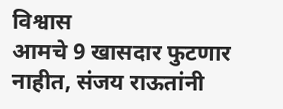विश्वास
आमचे 9 खासदार फुटणार नाहीत, संजय राऊतांनी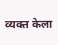व्यक्त केला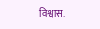विश्वास.